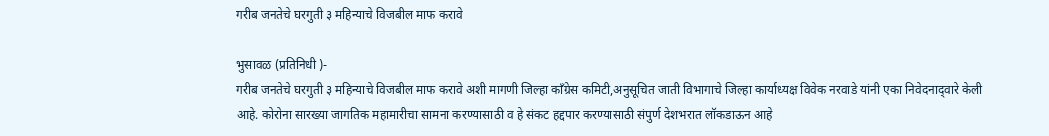गरीब जनतेचे घरगुती ३ महिन्‍याचे विजबील माफ करावे

भुसावळ (प्रतिनिधी )-
गरीब जनतेचे घरगुती ३ महिन्‍याचे विजबील माफ करावे अशी मागणी जिल्हा काँग्रेस कमिटी,अनुसूचित जाती विभागाचे जिल्हा कार्याध्यक्ष विवेक नरवाडे यांनी एका निवेदनाद्‍वारे केली आहे. कोरोना सारख्या जागतिक महामारीचा सामना करण्यासाठी व हे संकट हद्दपार करण्यासाठी संपुर्ण देशभरात लॉकडाऊन आहे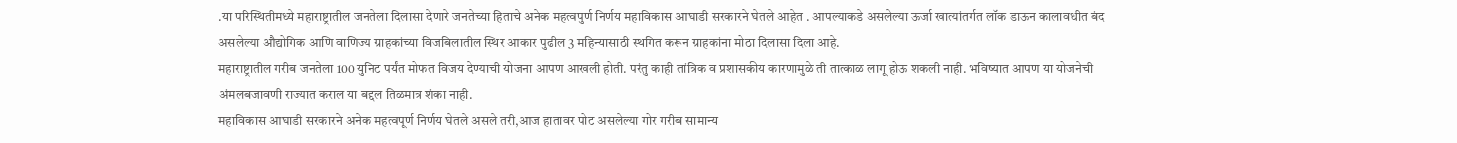.या परिस्थितीमध्ये महाराष्ट्रातील जनतेला दिलासा देणारे जनतेच्या हिताचे अनेक महत्वपुर्ण निर्णय महाविकास आघाडी सरकारने घेतले आहेत . आपल्याकडे असलेल्या ऊर्जा खात्यांतर्गत लॉक डाऊन कालावधीत बंद असलेल्या औद्योगिक आणि वाणिज्य ग्राहकांच्या विजबिलातील स्थिर आकार पुढील 3 महिन्यासाठी स्थगित करून ग्राहकांना मोठा दिलासा दिला आहे.
महाराष्ट्रातील गरीब जनतेला 100 युनिट पर्यंत मोफत विजय देण्याची योजना आपण आखली होती. परंतु काही तांत्रिक व प्रशासकीय कारणामुळे ती तात्काळ लागू होऊ शकली नाही. भविष्यात आपण या योजनेची अंमलबजावणी राज्यात कराल या बद्दल तिळमात्र शंका नाही.
महाविकास आघाडी सरकारने अनेक महत्वपूर्ण निर्णय घेतले असले तरी,आज हातावर पोट असलेल्या गोर गरीब सामान्य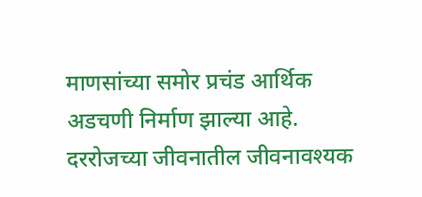माणसांच्या समोर प्रचंड आर्थिक अडचणी निर्माण झाल्या आहे. दररोजच्या जीवनातील जीवनावश्यक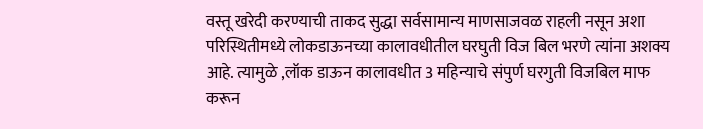वस्तू खरेदी करण्याची ताकद सुद्धा सर्वसामान्य माणसाजवळ राहली नसून अशा परिस्थितीमध्ये लोकडाऊनच्या कालावधीतील घरघुती विज बिल भरणे त्यांना अशक्य आहे. त्यामुळे ,लॉक डाऊन कालावधीत 3 महिन्याचे संपुर्ण घरगुती विजबिल माफ करून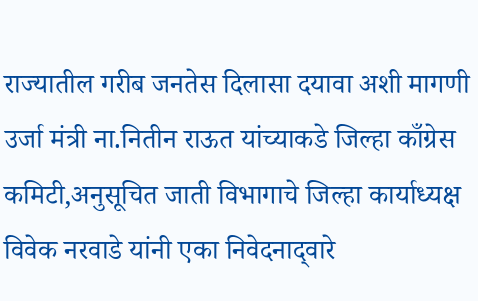राज्यातील गरीब जनतेस दिलासा दयावा अशी मागणी उर्जा मंत्री ना.नितीन राऊत यांच्‍याकडे जिल्हा काँग्रेस कमिटी,अनुसूचित जाती विभागाचे जिल्हा कार्याध्यक्ष विवेक नरवाडे यांनी एका निवेदनाद्‍वारे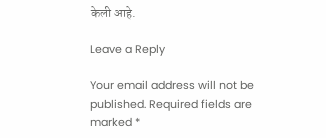केली आहे.

Leave a Reply

Your email address will not be published. Required fields are marked *